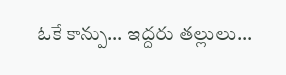ఓకే కాన్పు… ఇద్దరు తల్లులు…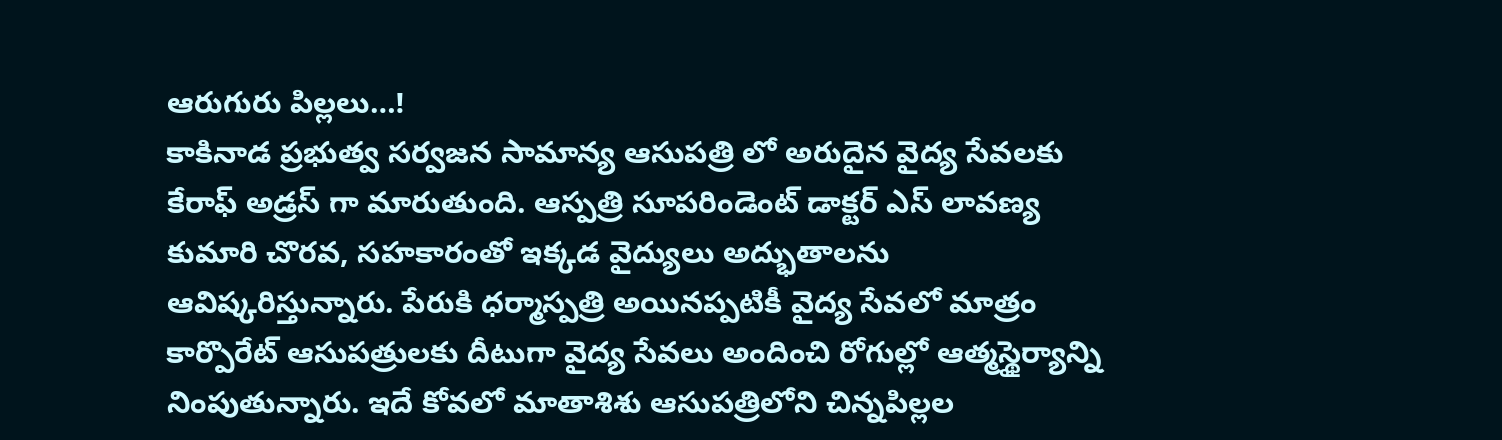ఆరుగురు పిల్లలు…!
కాకినాడ ప్రభుత్వ సర్వజన సామాన్య ఆసుపత్రి లో అరుదైన వైద్య సేవలకు కేరాఫ్ అడ్రస్ గా మారుతుంది. ఆస్పత్రి సూపరిండెంట్ డాక్టర్ ఎస్ లావణ్య కుమారి చొరవ, సహకారంతో ఇక్కడ వైద్యులు అద్భుతాలను ఆవిష్కరిస్తున్నారు. పేరుకి ధర్మాస్పత్రి అయినప్పటికీ వైద్య సేవలో మాత్రం కార్పొరేట్ ఆసుపత్రులకు దీటుగా వైద్య సేవలు అందించి రోగుల్లో ఆత్మస్థైర్యాన్ని నింపుతున్నారు. ఇదే కోవలో మాతాశిశు ఆసుపత్రిలోని చిన్నపిల్లల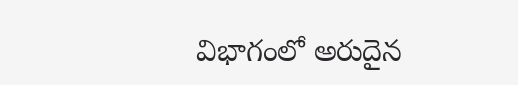విభాగంలో అరుదైన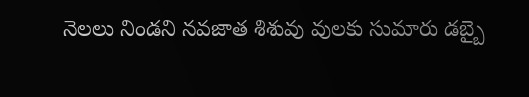నెలలు నిండని నవజాత శిశువు వులకు సుమారు డబ్బై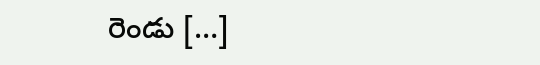రెండు […]